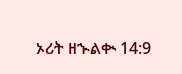ኦሪት ዘኍልቊ 14:9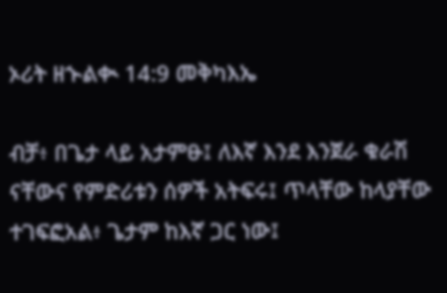ኦሪት ዘኍልቊ 14:9 መቅካእኤ

ብቻ፥ በጌታ ላይ አታምፁ፤ ለእኛ እንደ እንጀራ ቁራሽ ናቸውና የምድሪቱን ሰዎች አትፍሩ፤ ጥላቸው ከላያቸው ተገፍፎአል፥ ጌታም ከእኛ ጋር ነው፤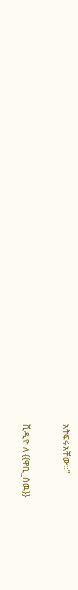አትፍሩአቸው።”

ቪዲዮ ለ {{ዋቢ_ሰዉ}}